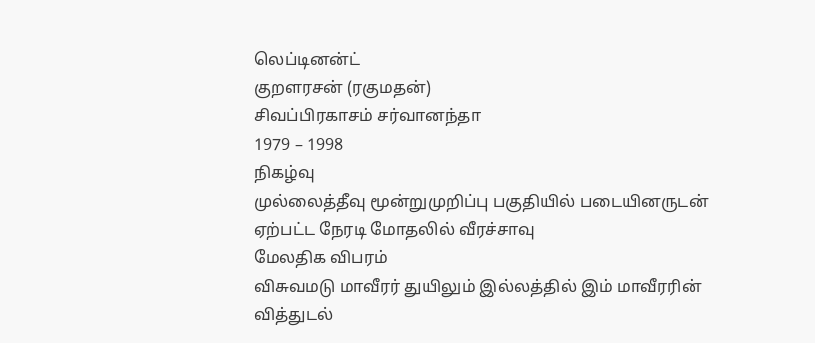லெப்டினன்ட்
குறளரசன் (ரகுமதன்)
சிவப்பிரகாசம் சர்வானந்தா
1979 – 1998
நிகழ்வு
முல்லைத்தீவு மூன்றுமுறிப்பு பகுதியில் படையினருடன் ஏற்பட்ட நேரடி மோதலில் வீரச்சாவு
மேலதிக விபரம்
விசுவமடு மாவீரர் துயிலும் இல்லத்தில் இம் மாவீரரின் வித்துடல்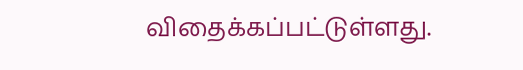விதைக்கப்பட்டுள்ளது.